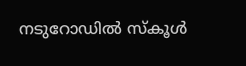നടുറോഡിൽ സ്കൂൾ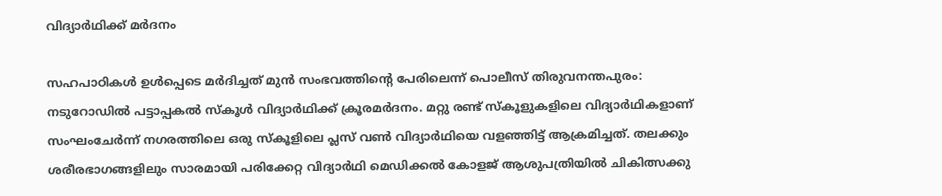വിദ്യാർഥിക്ക് മർദനം

സഹപാഠികൾ ഉൾപ്പെടെ മർദിച്ചത് മുൻ സംഭവത്തിന്‍റെ പേരിലെന്ന് പൊലീസ് തിരുവനന്തപുരം: നടുറോഡിൽ പട്ടാപ്പകൽ സ്കൂൾ വിദ്യാർഥിക്ക് ക്രൂരമർദനം. മറ്റു രണ്ട് സ്കൂളുകളിലെ വിദ്യാർഥികളാണ് സംഘംചേർന്ന് നഗരത്തിലെ ഒരു സ്കൂളിലെ പ്ലസ് വൺ വിദ്യാർഥിയെ വളഞ്ഞിട്ട് ആക്രമിച്ചത്. തലക്കും ശരീരഭാഗങ്ങളിലും സാരമായി പരിക്കേറ്റ വിദ്യാർഥി മെഡിക്കൽ കോളജ് ആശുപത്രിയിൽ ചികിത്സക്കു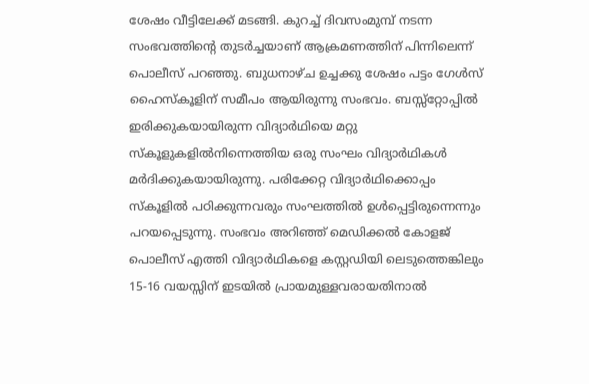ശേഷം വീട്ടിലേക്ക് മടങ്ങി. കുറച്ച് ദിവസംമുമ്പ് നടന്ന സംഭവത്തിന്‍റെ തുടർച്ചയാണ് ആക്രമണത്തിന് പിന്നിലെന്ന് പൊലീസ് പറഞ്ഞു. ബുധനാഴ്ച ഉച്ചക്കു ശേഷം പട്ടം ഗേൾസ് ഹൈസ്കൂളിന് സമീപം ആയിരുന്നു സംഭവം. ബസ്സ്റ്റോപ്പിൽ ഇരിക്കുകയായിരുന്ന വിദ്യാർഥിയെ മറ്റു സ്കൂളുകളിൽനിന്നെത്തിയ ഒരു സംഘം വിദ്യാർഥികൾ മർദിക്കുകയായിരുന്നു. പരിക്കേറ്റ വിദ്യാർഥിക്കൊപ്പം സ്കൂളിൽ പഠിക്കുന്നവരും സംഘത്തിൽ ഉൾപ്പെട്ടിരുന്നെന്നും പറയപ്പെടുന്നു. സംഭവം അറിഞ്ഞ് മെഡിക്കൽ കോളജ് പൊലീസ് എത്തി വിദ്യാർഥികളെ കസ്റ്റഡിയി ലെടുത്തെങ്കിലും 15-16 വയസ്സിന് ഇടയിൽ പ്രായമുള്ളവരായതിനാൽ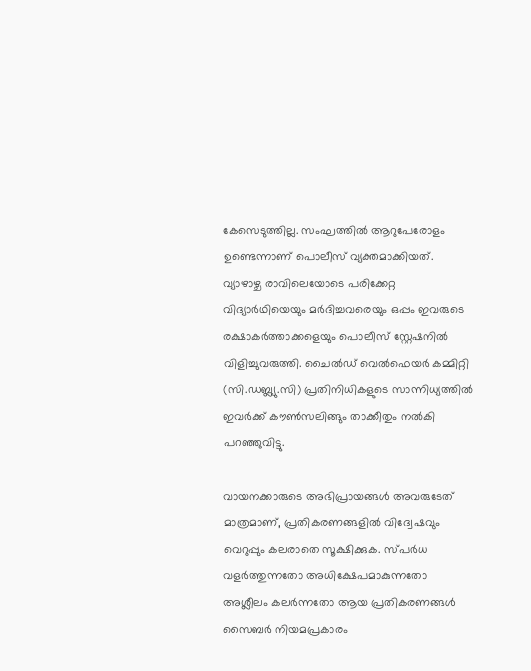കേസെടുത്തില്ല. സംഘത്തിൽ ആറുപേരോളം ഉണ്ടെന്നാണ് പൊലീസ് വ്യക്തമാക്കിയത്. വ്യാഴാഴ്ച രാവിലെയോടെ പരിക്കേറ്റ വിദ്യാർഥിയെയും മർദിച്ചവരെയും ഒപ്പം ഇവരുടെ രക്ഷാകർത്താക്കളെയും പൊലീസ് സ്റ്റേഷനിൽ വിളിച്ചുവരുത്തി. ചൈൽഡ് വെൽഫെയർ കമ്മിറ്റി (സി.ഡബ്ല്യു.സി) പ്രതിനിധികളുടെ സാന്നിധ്യത്തിൽ ഇവർക്ക് കൗൺസലിങ്ങും താക്കീതും നൽകി പറഞ്ഞുവിട്ടു.

വായനക്കാരുടെ അഭിപ്രായങ്ങള്‍ അവരുടേത് മാത്രമാണ്, പ്രതികരണങ്ങളിൽ വിദ്വേഷവും വെറുപ്പും കലരാതെ സൂക്ഷിക്കുക. സ്പർധ വളർത്തുന്നതോ അധിക്ഷേപമാകുന്നതോ അശ്ലീലം കലർന്നതോ ആയ പ്രതികരണങ്ങൾ സൈബർ നിയമപ്രകാരം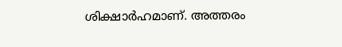ശിക്ഷാർഹമാണ്. അത്തരം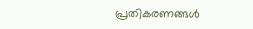പ്രതികരണങ്ങൾ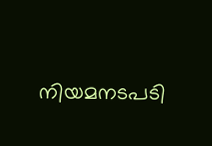നിയമനടപടി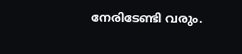നേരിടേണ്ടി വരും.